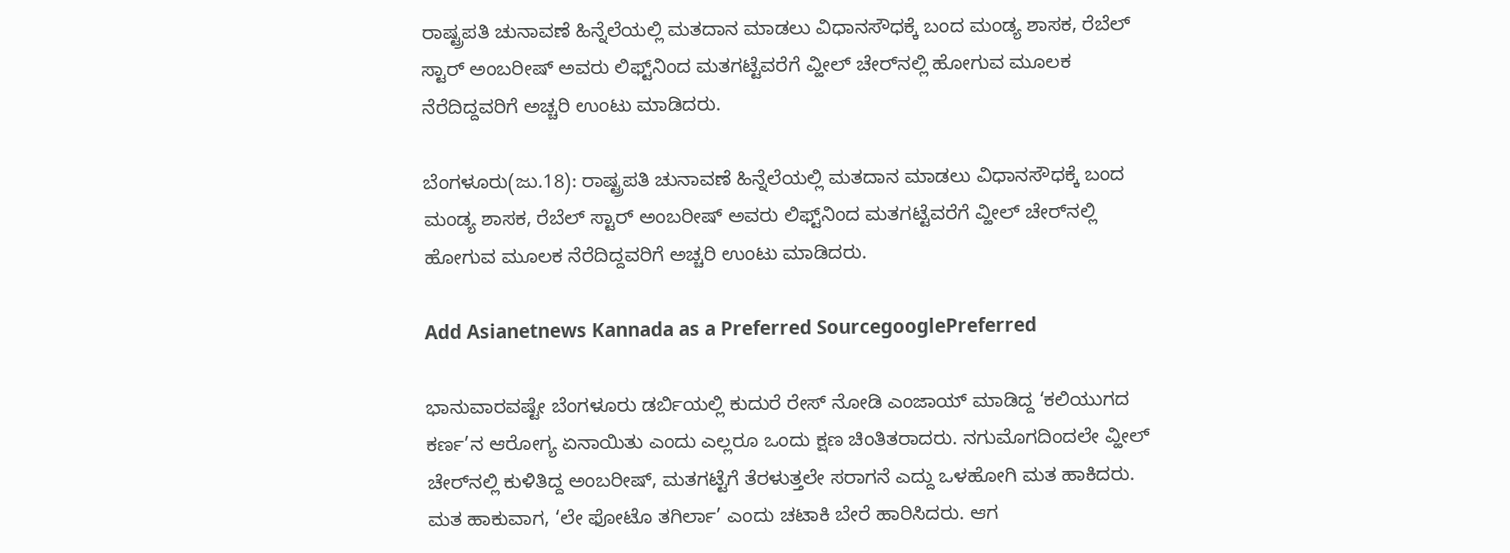ರಾಷ್ಟ್ರಪತಿ ಚುನಾವಣೆ ಹಿನ್ನೆಲೆಯಲ್ಲಿ ಮತದಾನ ಮಾಡಲು ವಿಧಾನಸೌಧಕ್ಕೆ ಬಂದ ಮಂಡ್ಯ ಶಾಸಕ, ರೆಬೆಲ್ ಸ್ಟಾರ್ ಅಂಬರೀಷ್ ಅವರು ಲಿಫ್ಟ್‌ನಿಂದ ಮತಗಟ್ಟೆವರೆಗೆ ವ್ಹೀಲ್ ಚೇರ್‌ನಲ್ಲಿ ಹೋಗುವ ಮೂಲಕ ನೆರೆದಿದ್ದವರಿಗೆ ಅಚ್ಚರಿ ಉಂಟು ಮಾಡಿದರು.

ಬೆಂಗಳೂರು(ಜು.18): ರಾಷ್ಟ್ರಪತಿ ಚುನಾವಣೆ ಹಿನ್ನೆಲೆಯಲ್ಲಿ ಮತದಾನ ಮಾಡಲು ವಿಧಾನಸೌಧಕ್ಕೆ ಬಂದ ಮಂಡ್ಯ ಶಾಸಕ, ರೆಬೆಲ್ ಸ್ಟಾರ್ ಅಂಬರೀಷ್ ಅವರು ಲಿಫ್ಟ್‌ನಿಂದ ಮತಗಟ್ಟೆವರೆಗೆ ವ್ಹೀಲ್ ಚೇರ್‌ನಲ್ಲಿ ಹೋಗುವ ಮೂಲಕ ನೆರೆದಿದ್ದವರಿಗೆ ಅಚ್ಚರಿ ಉಂಟು ಮಾಡಿದರು.

Add Asianetnews Kannada as a Preferred SourcegooglePreferred

ಭಾನುವಾರವಷ್ಟೇ ಬೆಂಗಳೂರು ಡರ್ಬಿಯಲ್ಲಿ ಕುದುರೆ ರೇಸ್ ನೋಡಿ ಎಂಜಾಯ್ ಮಾಡಿದ್ದ ‘ಕಲಿಯುಗದ ಕರ್ಣ’ನ ಆರೋಗ್ಯ ಏನಾಯಿತು ಎಂದು ಎಲ್ಲರೂ ಒಂದು ಕ್ಷಣ ಚಿಂತಿತರಾದರು. ನಗುಮೊಗದಿಂದಲೇ ವ್ಹೀಲ್ ಚೇರ್‌ನಲ್ಲಿ ಕುಳಿತಿದ್ದ ಅಂಬರೀಷ್, ಮತಗಟ್ಟೆಗೆ ತೆರಳುತ್ತಲೇ ಸರಾಗನೆ ಎದ್ದು ಒಳಹೋಗಿ ಮತ ಹಾಕಿದರು. ಮತ ಹಾಕುವಾಗ, ‘ಲೇ ಫೋಟೊ ತಗಿರ್ಲಾ’ ಎಂದು ಚಟಾಕಿ ಬೇರೆ ಹಾರಿಸಿದರು. ಆಗ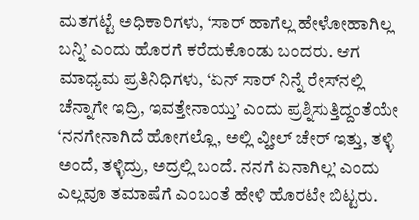ಮತಗಟ್ಟೆ ಅಧಿಕಾರಿಗಳು, ‘ಸಾರ್ ಹಾಗೆಲ್ಲ ಹೇಳೋಹಾಗಿಲ್ಲ ಬನ್ನಿ’ ಎಂದು ಹೊರಗೆ ಕರೆದುಕೊಂಡು ಬಂದರು. ಆಗ ಮಾಧ್ಯಮ ಪ್ರತಿನಿಧಿಗಳು, ‘ಏನ್ ಸಾರ್ ನಿನ್ನೆ ರೇಸ್‌ನಲ್ಲಿ ಚೆನ್ನಾಗೇ ಇದ್ರಿ, ಇವತ್ತೇನಾಯ್ತು’ ಎಂದು ಪ್ರಶ್ನಿಸುತ್ತಿದ್ದಂತೆಯೇ ‘ನನಗೇನಾಗಿದೆ ಹೋಗಲ್ಲೊ, ಅಲ್ಲಿ ವ್ಹೀಲ್ ಚೇರ್ ಇತ್ತು, ತಳ್ಳಿ ಅಂದೆ, ತಳ್ಳಿದ್ರು, ಅದ್ರಲ್ಲಿ ಬಂದೆ. ನನಗೆ ಏನಾಗಿಲ್ಲ’ ಎಂದು ಎಲ್ಲವೂ ತಮಾಷೆಗೆ ಎಂಬಂತೆ ಹೇಳಿ ಹೊರಟೇ ಬಿಟ್ಟರು.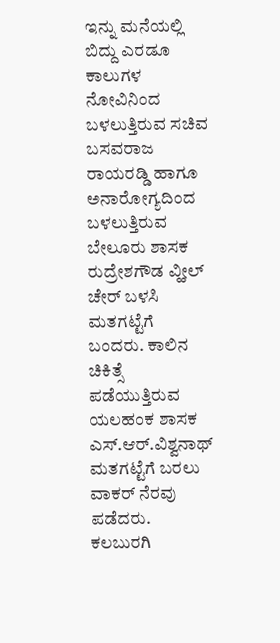ಇನ್ನು ಮನೆಯಲ್ಲಿ ಬಿದ್ದು ಎರಡೂ ಕಾಲುಗಳ ನೋವಿನಿಂದ ಬಳಲುತ್ತಿರುವ ಸಚಿವ ಬಸವರಾಜ ರಾಯರಡ್ಡಿ ಹಾಗೂ ಅನಾರೋಗ್ಯದಿಂದ ಬಳಲುತ್ತಿರುವ ಬೇಲೂರು ಶಾಸಕ ರುದ್ರೇಶಗೌಡ ವ್ಹೀಲ್ ಚೇರ್ ಬಳಸಿ ಮತಗಟ್ಟೆಗೆ ಬಂದರು. ಕಾಲಿನ ಚಿಕಿತ್ಸೆ ಪಡೆಯುತ್ತಿರುವ ಯಲಹಂಕ ಶಾಸಕ ಎಸ್.ಆರ್.ವಿಶ್ವನಾಥ್ ಮತಗಟ್ಟೆಗೆ ಬರಲು ವಾಕರ್ ನೆರವು ಪಡೆದರು. ಕಲಬುರಗಿ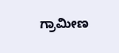ಗ್ರಾಮೀಣ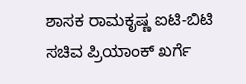ಶಾಸಕ ರಾಮಕೃಷ್ಣ ಐಟಿ-ಬಿಟಿ ಸಚಿವ ಪ್ರಿಯಾಂಕ್ ಖರ್ಗೆ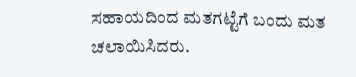ಸಹಾಯದಿಂದ ಮತಗಟ್ಟೆಗೆ ಬಂದು ಮತ ಚಲಾಯಿಸಿದರು.